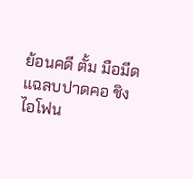ย้อนคดี ตั้ม มือมีดแฉลบปาดคอ ชิงไอโฟน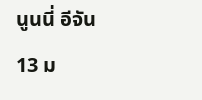นูนนี่ อีจัน
13 ม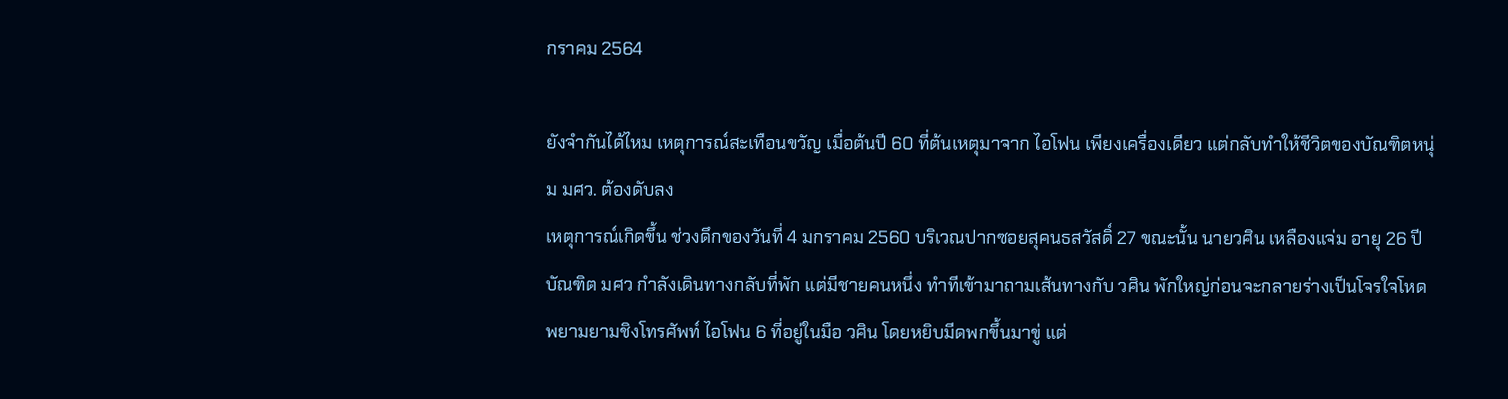กราคม 2564

ยังจำกันได้ไหม เหตุการณ์สะเทือนขวัญ เมื่อต้นปี 60 ที่ต้นเหตุมาจาก ไอโฟน เพียงเครื่องเดียว แต่กลับทำให้ชีวิตของบัณฑิตหนุ่ม มศว. ต้องดับลง
เหตุการณ์เกิดขึ้น ช่วงดึกของวันที่ 4 มกราคม 2560 บริเวณปากซอยสุคนธสวัสดิ์ 27 ขณะนั้น นายวศิน เหลืองแจ่ม อายุ 26 ปี บัณฑิต มศว กำลังเดินทางกลับที่พัก แต่มีชายคนหนึ่ง ทำทีเข้ามาถามเส้นทางกับ วศิน พักใหญ่ก่อนจะกลายร่างเป็นโจรใจโหด พยามยามชิงโทรศัพท์ ไอโฟน 6 ที่อยู่ในมือ วศิน โดยหยิบมีดพกขึ้นมาขู่ แต่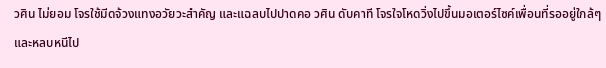วศิน ไม่ยอม โจรใช้มีดจ้วงแทงอวัยวะสำคัญ และแฉลบไปปาดคอ วศิน ดับคาที โจรใจโหดวิ่งไปขึ้นมอเตอร์ไซค์เพื่อนที่รออยู่ใกล้ๆ และหลบหนีไป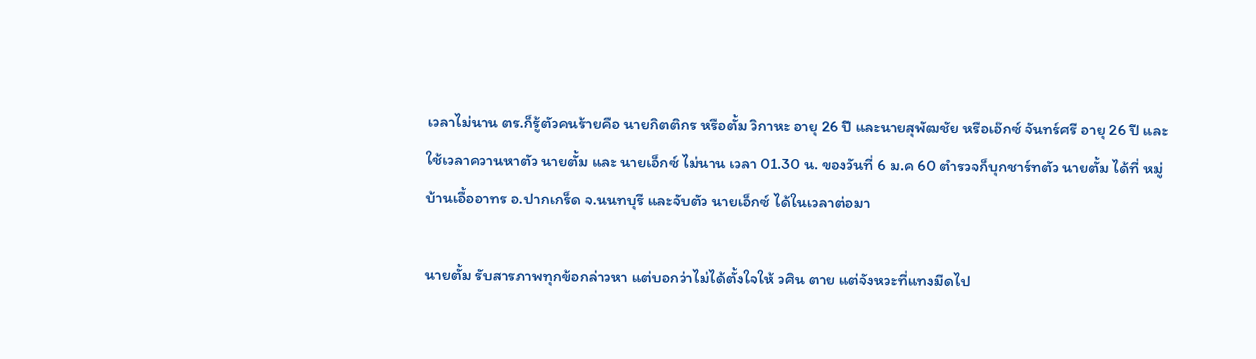เวลาไม่นาน ตร.ก็รู้ตัวคนร้ายคือ นายกิตติกร หรือตั้ม วิกาหะ อายุ 26 ปี และนายสุพัฒชัย หรือเอ๊กซ์ จันทร์ศรี อายุ 26 ปี และใช้เวลาควานหาตัว นายตั้ม และ นายเอ็กซ์ ไม่นาน เวลา 01.30 น. ของวันที่ 6 ม.ค 60 ตำรวจก็บุกชาร์ทตัว นายตั้ม ได้ที่ หมู่บ้านเอื้ออาทร อ.ปากเกร็ด จ.นนทบุรี และจับตัว นายเอ็กซ์ ได้ในเวลาต่อมา

นายตั้ม รับสารภาพทุกข้อกล่าวหา แต่บอกว่าไม่ได้ตั้งใจให้ วศิน ตาย แต่จังหวะที่แทงมีดไป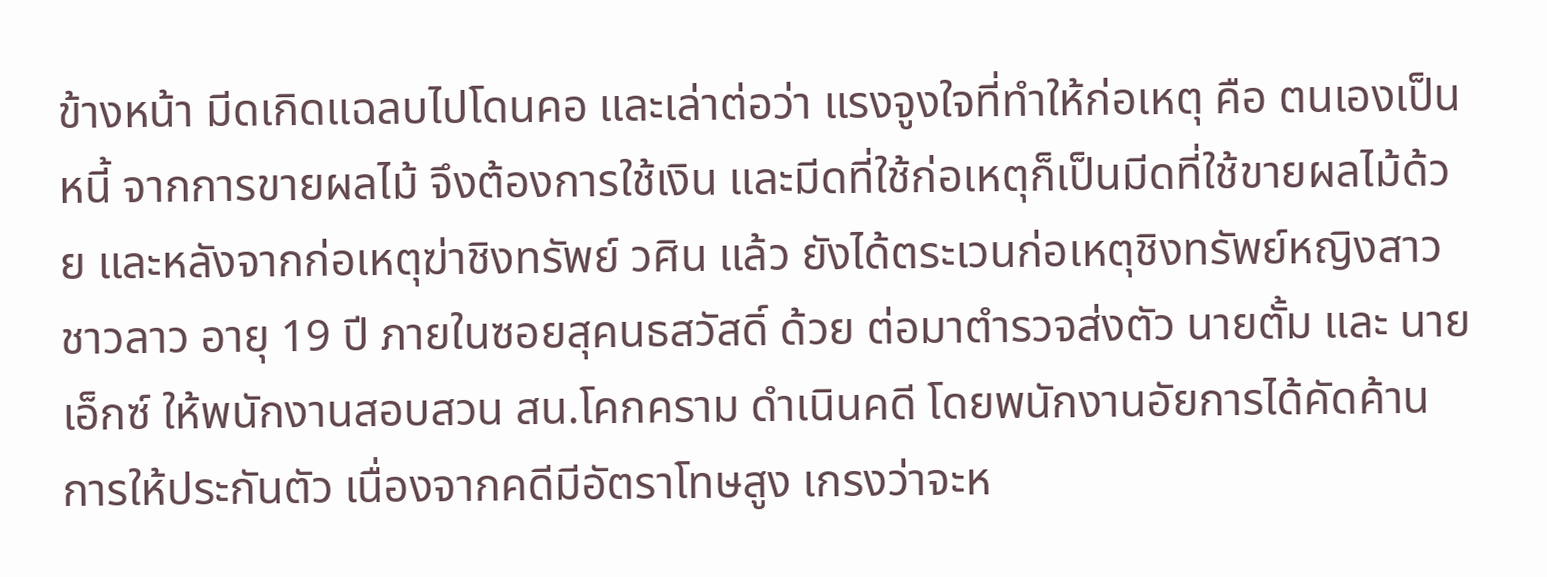ข้างหน้า มีดเกิดแฉลบไปโดนคอ และเล่าต่อว่า แรงจูงใจที่ทำให้ก่อเหตุ คือ ตนเองเป็นหนี้ จากการขายผลไม้ จึงต้องการใช้เงิน และมีดที่ใช้ก่อเหตุก็เป็นมีดที่ใช้ขายผลไม้ด้วย และหลังจากก่อเหตุฆ่าชิงทรัพย์ วศิน แล้ว ยังได้ตระเวนก่อเหตุชิงทรัพย์หญิงสาวชาวลาว อายุ 19 ปี ภายในซอยสุคนธสวัสดิ์ ด้วย ต่อมาตำรวจส่งตัว นายตั้ม และ นายเอ็กซ์ ให้พนักงานสอบสวน สน.โคกคราม ดำเนินคดี โดยพนักงานอัยการได้คัดค้านการให้ประกันตัว เนื่องจากคดีมีอัตราโทษสูง เกรงว่าจะห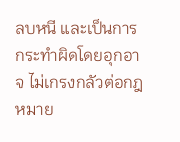ลบหนี และเป็นการกระทำผิดโดยอุกอาจ ไม่เกรงกลัวต่อกฎหมาย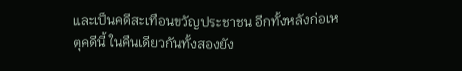และเป็นคดีสะเทือนขวัญประชาชน อีกทั้งหลังก่อเหตุคดีนี้ ในคืนเดียวกันทั้งสองยัง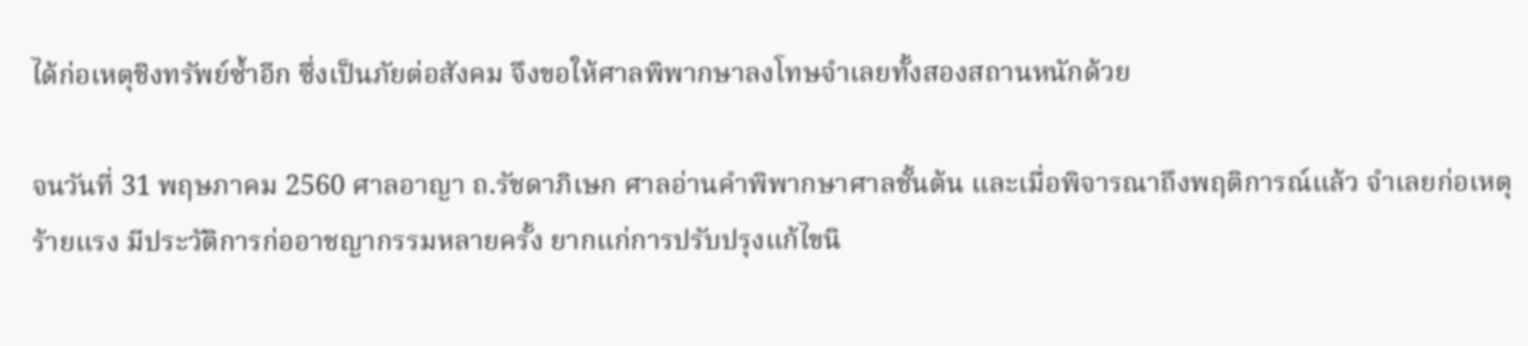ได้ก่อเหตุชิงทรัพย์ซ้ำอีก ซึ่งเป็นภัยต่อสังคม จึงขอให้ศาลพิพากษาลงโทษจำเลยทั้งสองสถานหนักด้วย

จนวันที่ 31 พฤษภาคม 2560 ศาลอาญา ถ.รัชดาภิเษก ศาลอ่านคำพิพากษาศาลชั้นต้น และเมื่อพิจารณาถึงพฤติการณ์แล้ว จำเลยก่อเหตุร้ายแรง มีประวัติการก่ออาชญากรรมหลายครั้ง ยากแก่การปรับปรุงแก้ไขนิ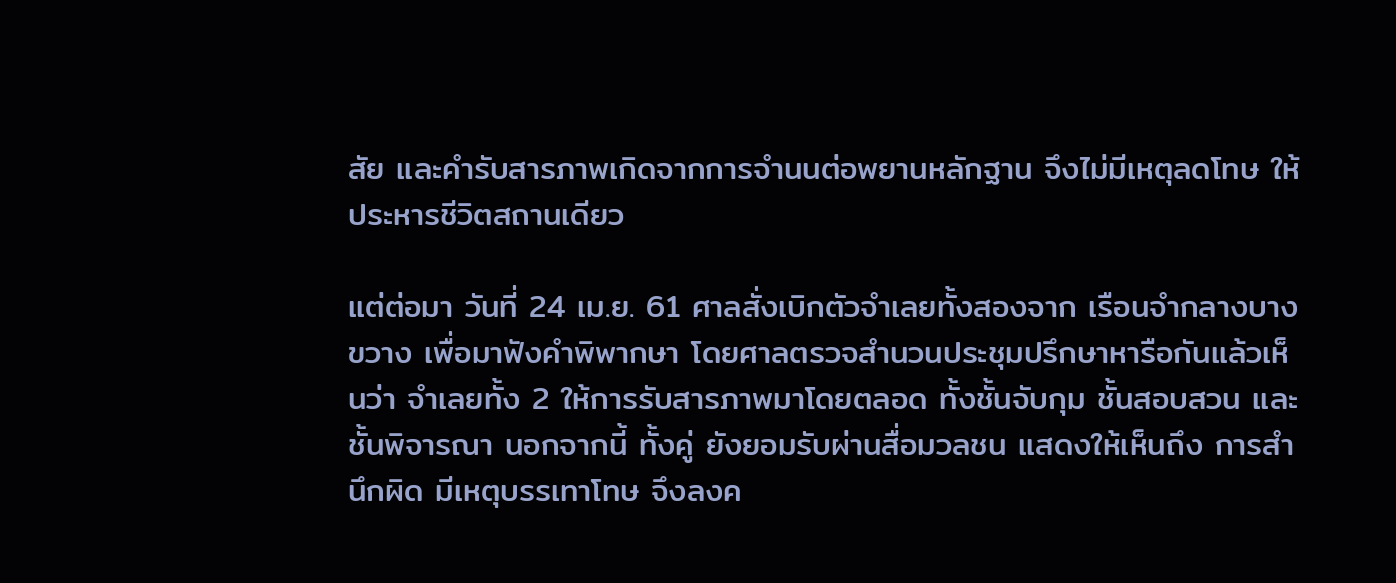สัย และคำรับสารภาพเกิดจากการจำนนต่อพยานหลักฐาน จึงไม่มีเหตุลดโทษ ให้ประหารชีวิตสถานเดียว

แต่ต่อมา วันที่ 24 เม.ย. 61 ศาลสั่งเบิกตัวจำเลยทั้งสองจาก เรือนจำกลางบางขวาง เพื่อมาฟังคำพิพากษา โดยศาลตรวจสำนวนประชุมปรึกษาหารือกันแล้วเห็นว่า จำเลยทั้ง 2 ให้การรับสารภาพมาโดยตลอด ทั้งชั้นจับกุม ชั้นสอบสวน และชั้นพิจารณา นอกจากนี้ ทั้งคู่ ยังยอมรับผ่านสื่อมวลชน แสดงให้เห็นถึง การสำนึกผิด มีเหตุบรรเทาโทษ จึงลงค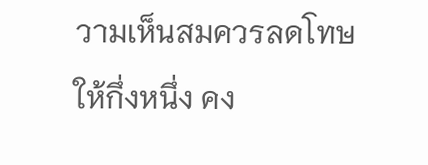วามเห็นสมควรลดโทษให้กึ่งหนึ่ง คง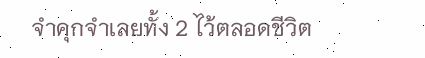จำคุกจำเลยทั้ง 2 ไว้ตลอดชีวิต